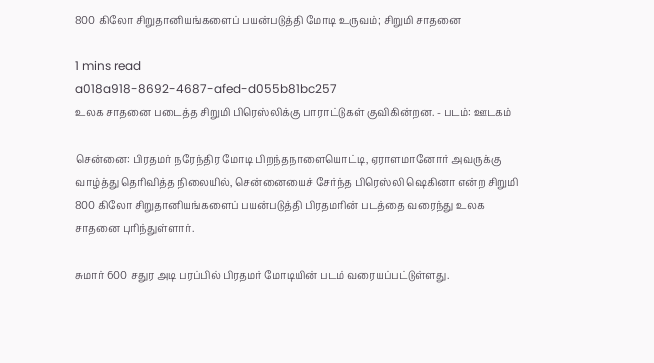800 கிலோ சிறுதானியங்களைப் பயன்படுத்தி மோடி உருவம்; சிறுமி சாதனை

1 mins read
a018a918-8692-4687-afed-d055b81bc257
உலக சாதனை படைத்த சிறுமி பிரெஸ்லிக்கு பாராட்டுகள் குவிகின்றன. - படம்: ஊடகம்

சென்னை: பிரதமர் நரேந்திர மோடி பிறந்தநாளையொட்டி, ஏராளமானோர் அவருக்கு வாழ்த்து தெரிவித்த நிலையில், சென்னையைச் சேர்ந்த பிரெஸ்லி ஷெகினா என்ற சிறுமி 800 கிலோ சிறுதானியங்களைப் பயன்படுத்தி பிரதமரின் படத்தை வரைந்து உலக சாதனை புரிந்துள்ளார்.

சுமார் 600 சதுர அடி பரப்பில் பிரதமர் மோடியின் படம் வரையப்பட்டுள்ளது.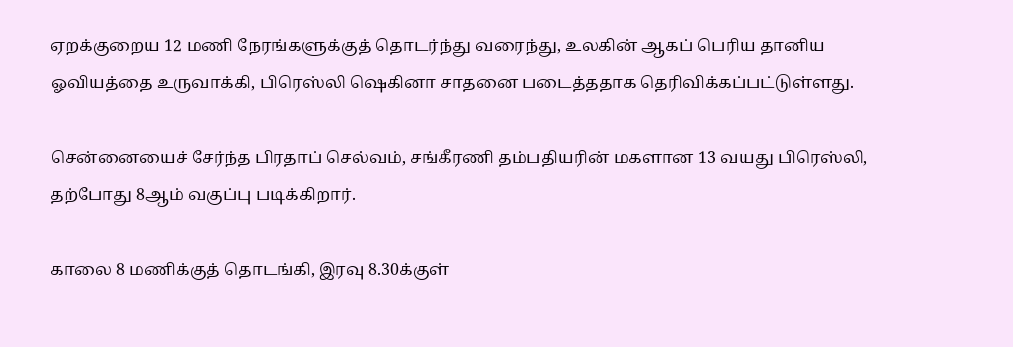ஏறக்குறைய 12 மணி நேரங்களுக்குத் தொடர்ந்து வரைந்து, உலகின் ஆகப் பெரிய தானிய ஓவியத்தை உருவாக்கி, பிரெஸ்லி ஷெகினா சாதனை படைத்ததாக தெரிவிக்கப்பட்டுள்ளது.

சென்னையைச் சேர்ந்த பிரதாப் செல்வம், சங்கீரணி தம்பதியரின் மகளான 13 வயது பிரெஸ்லி, தற்போது 8ஆம் வகுப்பு படிக்கிறார்.

காலை 8 மணிக்குத் தொடங்கி, இரவு 8.30க்குள்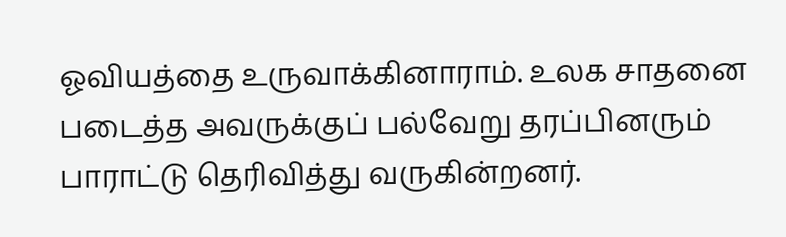ஓவியத்தை உருவாக்கினாராம். உலக சாதனை படைத்த அவருக்குப் பல்வேறு தரப்பினரும் பாராட்டு தெரிவித்து வருகின்றனர்.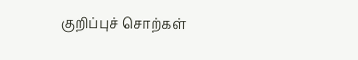குறிப்புச் சொற்கள்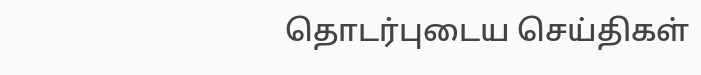தொடர்புடைய செய்திகள்